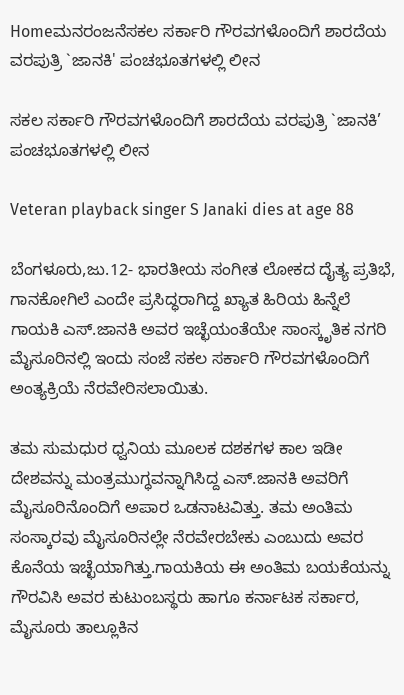Homeಮನರಂಜನೆಸಕಲ ಸರ್ಕಾರಿ ಗೌರವಗಳೊಂದಿಗೆ ಶಾರದೆಯ ವರಪುತ್ರಿ `ಜಾನಕಿ' ಪಂಚಭೂತಗಳಲ್ಲಿ ಲೀನ

ಸಕಲ ಸರ್ಕಾರಿ ಗೌರವಗಳೊಂದಿಗೆ ಶಾರದೆಯ ವರಪುತ್ರಿ `ಜಾನಕಿ’ ಪಂಚಭೂತಗಳಲ್ಲಿ ಲೀನ

Veteran playback singer S Janaki dies at age 88

ಬೆಂಗಳೂರು,ಜು.12- ಭಾರತೀಯ ಸಂಗೀತ ಲೋಕದ ದೈತ್ಯ ಪ್ರತಿಭೆ, ಗಾನಕೋಗಿಲೆ ಎಂದೇ ಪ್ರಸಿದ್ಧರಾಗಿದ್ದ ಖ್ಯಾತ ಹಿರಿಯ ಹಿನ್ನೆಲೆ ಗಾಯಕಿ ಎಸ್‌‍.ಜಾನಕಿ ಅವರ ಇಚ್ಛೆಯಂತೆಯೇ ಸಾಂಸ್ಕೃತಿಕ ನಗರಿ ಮೈಸೂರಿನಲ್ಲಿ ಇಂದು ಸಂಜೆ ಸಕಲ ಸರ್ಕಾರಿ ಗೌರವಗಳೊಂದಿಗೆ ಅಂತ್ಯಕ್ರಿಯೆ ನೆರವೇರಿಸಲಾಯಿತು.

ತಮ ಸುಮಧುರ ಧ್ವನಿಯ ಮೂಲಕ ದಶಕಗಳ ಕಾಲ ಇಡೀ ದೇಶವನ್ನು ಮಂತ್ರಮುಗ್ಧವನ್ನಾಗಿಸಿದ್ದ ಎಸ್‌‍.ಜಾನಕಿ ಅವರಿಗೆ ಮೈಸೂರಿನೊಂದಿಗೆ ಅಪಾರ ಒಡನಾಟವಿತ್ತು. ತಮ ಅಂತಿಮ ಸಂಸ್ಕಾರವು ಮೈಸೂರಿನಲ್ಲೇ ನೆರವೇರಬೇಕು ಎಂಬುದು ಅವರ ಕೊನೆಯ ಇಚ್ಛೆಯಾಗಿತ್ತು.ಗಾಯಕಿಯ ಈ ಅಂತಿಮ ಬಯಕೆಯನ್ನು ಗೌರವಿಸಿ ಅವರ ಕುಟುಂಬಸ್ಥರು ಹಾಗೂ ಕರ್ನಾಟಕ ಸರ್ಕಾರ, ಮೈಸೂರು ತಾಲ್ಲೂಕಿನ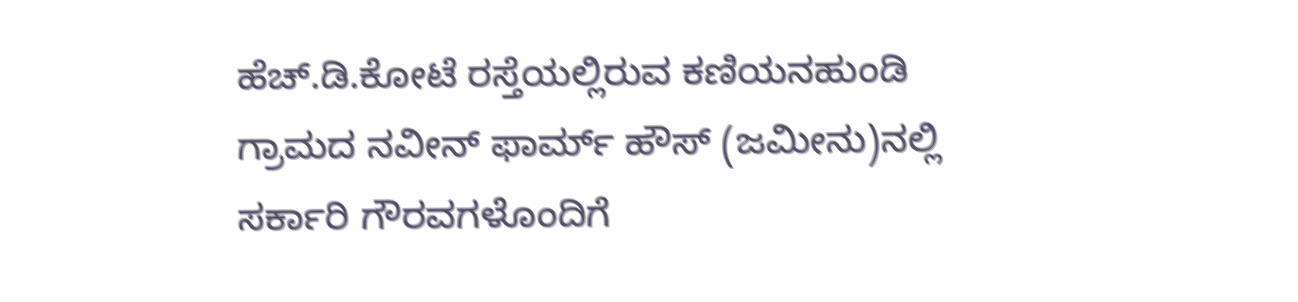ಹೆಚ್‌.ಡಿ.ಕೋಟೆ ರಸ್ತೆಯಲ್ಲಿರುವ ಕಣಿಯನಹುಂಡಿ ಗ್ರಾಮದ ನವೀನ್‌ ಫಾರ್ಮ್‌ ಹೌಸ್‌‍ (ಜಮೀನು)ನಲ್ಲಿ ಸರ್ಕಾರಿ ಗೌರವಗಳೊಂದಿಗೆ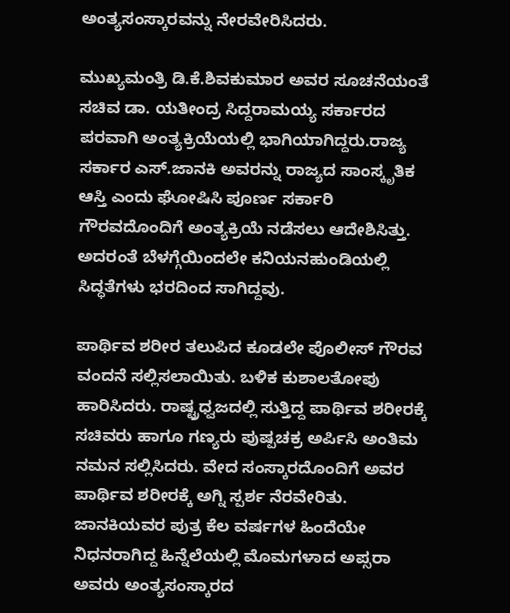ಅಂತ್ಯಸಂಸ್ಕಾರವನ್ನು ನೇರವೇರಿಸಿದರು.

ಮುಖ್ಯಮಂತ್ರಿ ಡಿ.ಕೆ.ಶಿವಕುಮಾರ ಅವರ ಸೂಚನೆಯಂತೆ ಸಚಿವ ಡಾ. ಯತೀಂದ್ರ ಸಿದ್ದರಾಮಯ್ಯ ಸರ್ಕಾರದ ಪರವಾಗಿ ಅಂತ್ಯಕ್ರಿಯೆಯಲ್ಲಿ ಭಾಗಿಯಾಗಿದ್ದರು.ರಾಜ್ಯ ಸರ್ಕಾರ ಎಸ್‌‍.ಜಾನಕಿ ಅವರನ್ನು ರಾಜ್ಯದ ಸಾಂಸ್ಕೃತಿಕ ಆಸ್ತಿ ಎಂದು ಘೋಷಿಸಿ ಪೂರ್ಣ ಸರ್ಕಾರಿ ಗೌರವದೊಂದಿಗೆ ಅಂತ್ಯಕ್ರಿಯೆ ನಡೆಸಲು ಆದೇಶಿಸಿತ್ತು. ಅದರಂತೆ ಬೆಳಗ್ಗೆಯಿಂದಲೇ ಕನಿಯನಹುಂಡಿಯಲ್ಲಿ ಸಿದ್ಧತೆಗಳು ಭರದಿಂದ ಸಾಗಿದ್ದವು.

ಪಾರ್ಥಿವ ಶರೀರ ತಲುಪಿದ ಕೂಡಲೇ ಪೊಲೀಸ್‌‍ ಗೌರವ ವಂದನೆ ಸಲ್ಲಿಸಲಾಯಿತು. ಬಳಿಕ ಕುಶಾಲತೋಪು ಹಾರಿಸಿದರು. ರಾಷ್ಟ್ರಧ್ವಜದಲ್ಲಿ ಸುತ್ತಿದ್ದ ಪಾರ್ಥಿವ ಶರೀರಕ್ಕೆ ಸಚಿವರು ಹಾಗೂ ಗಣ್ಯರು ಪುಷ್ಪಚಕ್ರ ಅರ್ಪಿಸಿ ಅಂತಿಮ ನಮನ ಸಲ್ಲಿಸಿದರು. ವೇದ ಸಂಸ್ಕಾರದೊಂದಿಗೆ ಅವರ ಪಾರ್ಥಿವ ಶರೀರಕ್ಕೆ ಅಗ್ನಿ ಸ್ಪರ್ಶ ನೆರವೇರಿತು. ಜಾನಕಿಯವರ ಪುತ್ರ ಕೆಲ ವರ್ಷಗಳ ಹಿಂದೆಯೇ ನಿಧನರಾಗಿದ್ದ ಹಿನ್ನೆಲೆಯಲ್ಲಿ ಮೊಮಗಳಾದ ಅಪ್ಸರಾ ಅವರು ಅಂತ್ಯಸಂಸ್ಕಾರದ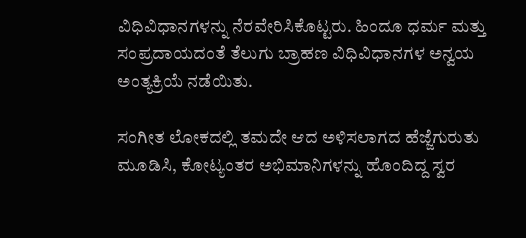ವಿಧಿವಿಧಾನಗಳನ್ನು ನೆರವೇರಿಸಿಕೊಟ್ಟರು. ಹಿಂದೂ ಧರ್ಮ ಮತ್ತು ಸಂಪ್ರದಾಯದಂತೆ ತೆಲುಗು ಬ್ರಾಹಣ ವಿಧಿವಿಧಾನಗಳ ಅನ್ವಯ ಅಂತ್ಯಕ್ರಿಯೆ ನಡೆಯಿತು.

ಸಂಗೀತ ಲೋಕದಲ್ಲಿ ತಮದೇ ಆದ ಅಳಿಸಲಾಗದ ಹೆಜ್ಜೆಗುರುತು ಮೂಡಿಸಿ, ಕೋಟ್ಯಂತರ ಅಭಿಮಾನಿಗಳನ್ನು ಹೊಂದಿದ್ದ ಸ್ವರ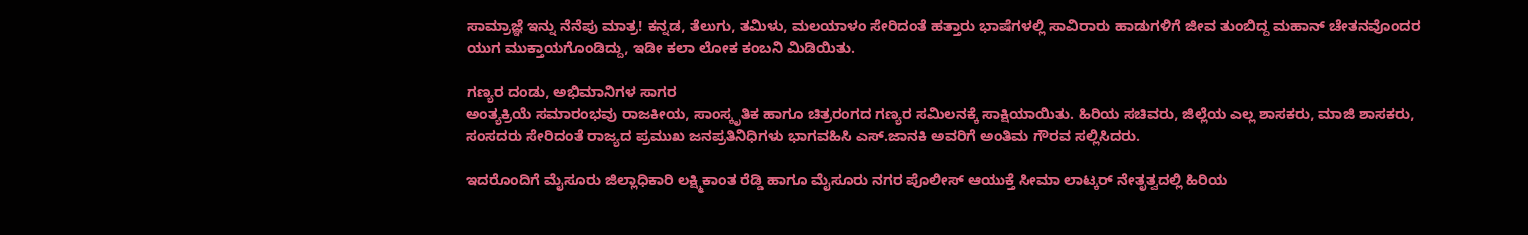ಸಾಮ್ರಾಜ್ಞೆ ಇನ್ನು ನೆನೆಪು ಮಾತ್ರ! ಕನ್ನಡ, ತೆಲುಗು, ತಮಿಳು, ಮಲಯಾಳಂ ಸೇರಿದಂತೆ ಹತ್ತಾರು ಭಾಷೆಗಳಲ್ಲಿ ಸಾವಿರಾರು ಹಾಡುಗಳಿಗೆ ಜೀವ ತುಂಬಿದ್ದ ಮಹಾನ್‌ ಚೇತನವೊಂದರ ಯುಗ ಮುಕ್ತಾಯಗೊಂಡಿದ್ದು, ಇಡೀ ಕಲಾ ಲೋಕ ಕಂಬನಿ ಮಿಡಿಯಿತು.

ಗಣ್ಯರ ದಂಡು, ಅಭಿಮಾನಿಗಳ ಸಾಗರ
ಅಂತ್ಯಕ್ರಿಯೆ ಸಮಾರಂಭವು ರಾಜಕೀಯ, ಸಾಂಸ್ಕೃತಿಕ ಹಾಗೂ ಚಿತ್ರರಂಗದ ಗಣ್ಯರ ಸಮಿಲನಕ್ಕೆ ಸಾಕ್ಷಿಯಾಯಿತು. ಹಿರಿಯ ಸಚಿವರು, ಜಿಲ್ಲೆಯ ಎಲ್ಲ ಶಾಸಕರು, ಮಾಜಿ ಶಾಸಕರು, ಸಂಸದರು ಸೇರಿದಂತೆ ರಾಜ್ಯದ ಪ್ರಮುಖ ಜನಪ್ರತಿನಿಧಿಗಳು ಭಾಗವಹಿಸಿ ಎಸ್‌‍.ಜಾನಕಿ ಅವರಿಗೆ ಅಂತಿಮ ಗೌರವ ಸಲ್ಲಿಸಿದರು.

ಇದರೊಂದಿಗೆ ಮೈಸೂರು ಜಿಲ್ಲಾಧಿಕಾರಿ ಲಕ್ಷ್ಮಿಕಾಂತ ರೆಡ್ಡಿ ಹಾಗೂ ಮೈಸೂರು ನಗರ ಪೊಲೀಸ್‌‍ ಆಯುಕ್ತೆ ಸೀಮಾ ಲಾಟ್ಕರ್‌ ನೇತೃತ್ವದಲ್ಲಿ ಹಿರಿಯ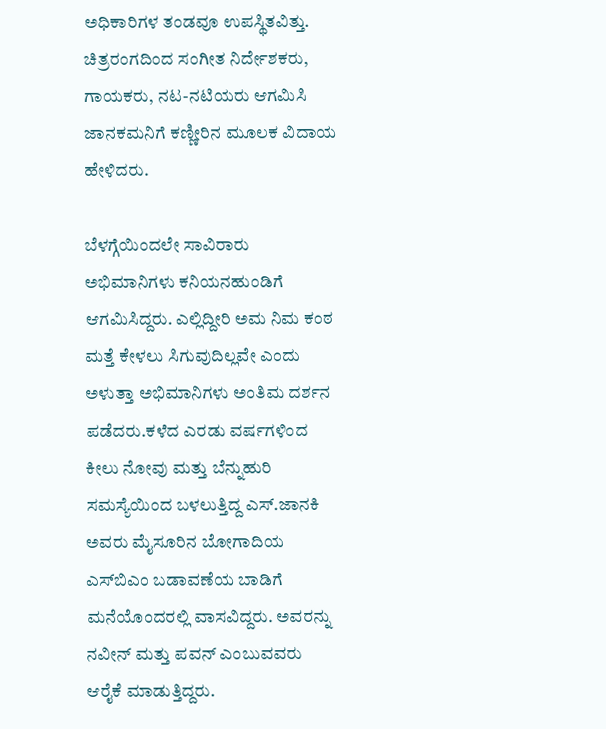ಅಧಿಕಾರಿಗಳ ತಂಡವೂ ಉಪಸ್ಥಿತವಿತ್ತು.
ಚಿತ್ರರಂಗದಿಂದ ಸಂಗೀತ ನಿರ್ದೇಶಕರು, ಗಾಯಕರು, ನಟ-ನಟಿಯರು ಆಗಮಿಸಿ ಜಾನಕಮನಿಗೆ ಕಣ್ಣೀರಿನ ಮೂಲಕ ವಿದಾಯ ಹೇಳಿದರು.

ಬೆಳಗ್ಗೆಯಿಂದಲೇ ಸಾವಿರಾರು ಅಭಿಮಾನಿಗಳು ಕನಿಯನಹುಂಡಿಗೆ ಆಗಮಿಸಿದ್ದರು. ಎಲ್ಲಿದ್ದೀರಿ ಅಮ ನಿಮ ಕಂಠ ಮತ್ತೆ ಕೇಳಲು ಸಿಗುವುದಿಲ್ಲವೇ ಎಂದು ಅಳುತ್ತಾ ಅಭಿಮಾನಿಗಳು ಅಂತಿಮ ದರ್ಶನ ಪಡೆದರು.ಕಳೆದ ಎರಡು ವರ್ಷಗಳಿಂದ ಕೀಲು ನೋವು ಮತ್ತು ಬೆನ್ನುಹುರಿ ಸಮಸ್ಯೆಯಿಂದ ಬಳಲುತ್ತಿದ್ದ ಎಸ್‌‍.ಜಾನಕಿ ಅವರು ಮೈಸೂರಿನ ಬೋಗಾದಿಯ ಎಸ್‌‍ಬಿಎಂ ಬಡಾವಣೆಯ ಬಾಡಿಗೆ ಮನೆಯೊಂದರಲ್ಲಿ ವಾಸವಿದ್ದರು. ಅವರನ್ನು ನವೀನ್‌ ಮತ್ತು ಪವನ್‌ ಎಂಬುವವರು ಆರೈಕೆ ಮಾಡುತ್ತಿದ್ದರು.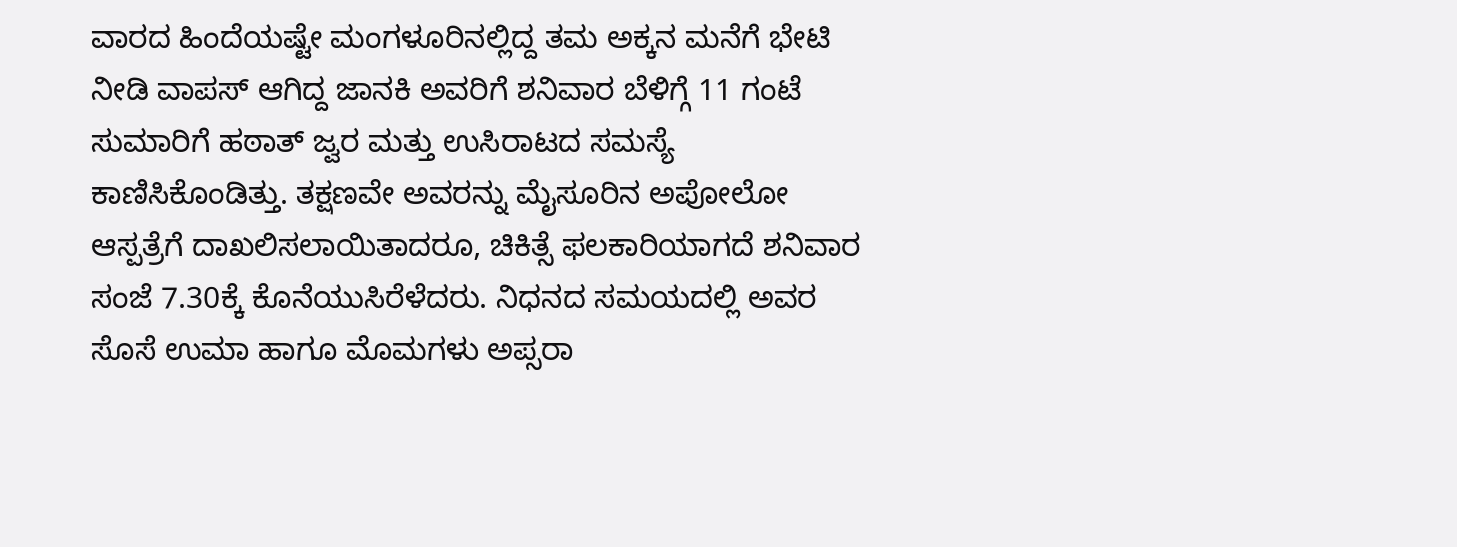ವಾರದ ಹಿಂದೆಯಷ್ಟೇ ಮಂಗಳೂರಿನಲ್ಲಿದ್ದ ತಮ ಅಕ್ಕನ ಮನೆಗೆ ಭೇಟಿ ನೀಡಿ ವಾಪಸ್‌‍ ಆಗಿದ್ದ ಜಾನಕಿ ಅವರಿಗೆ ಶನಿವಾರ ಬೆಳಿಗ್ಗೆ 11 ಗಂಟೆ ಸುಮಾರಿಗೆ ಹಠಾತ್‌ ಜ್ವರ ಮತ್ತು ಉಸಿರಾಟದ ಸಮಸ್ಯೆ ಕಾಣಿಸಿಕೊಂಡಿತ್ತು. ತಕ್ಷಣವೇ ಅವರನ್ನು ಮೈಸೂರಿನ ಅಪೋಲೋ ಆಸ್ಪತ್ರೆಗೆ ದಾಖಲಿಸಲಾಯಿತಾದರೂ, ಚಿಕಿತ್ಸೆ ಫಲಕಾರಿಯಾಗದೆ ಶನಿವಾರ ಸಂಜೆ 7.30ಕ್ಕೆ ಕೊನೆಯುಸಿರೆಳೆದರು. ನಿಧನದ ಸಮಯದಲ್ಲಿ ಅವರ ಸೊಸೆ ಉಮಾ ಹಾಗೂ ಮೊಮಗಳು ಅಪ್ಸರಾ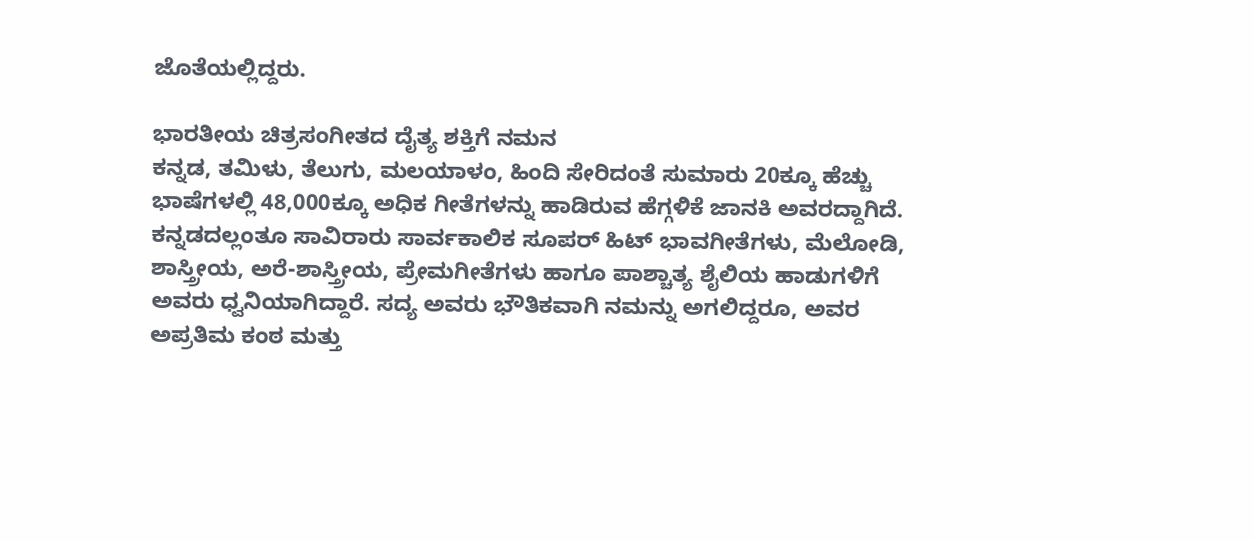ಜೊತೆಯಲ್ಲಿದ್ದರು.

ಭಾರತೀಯ ಚಿತ್ರಸಂಗೀತದ ದೈತ್ಯ ಶಕ್ತಿಗೆ ನಮನ
ಕನ್ನಡ, ತಮಿಳು, ತೆಲುಗು, ಮಲಯಾಳಂ, ಹಿಂದಿ ಸೇರಿದಂತೆ ಸುಮಾರು 20ಕ್ಕೂ ಹೆಚ್ಚು ಭಾಷೆಗಳಲ್ಲಿ 48,000ಕ್ಕೂ ಅಧಿಕ ಗೀತೆಗಳನ್ನು ಹಾಡಿರುವ ಹೆಗ್ಗಳಿಕೆ ಜಾನಕಿ ಅವರದ್ದಾಗಿದೆ. ಕನ್ನಡದಲ್ಲಂತೂ ಸಾವಿರಾರು ಸಾರ್ವಕಾಲಿಕ ಸೂಪರ್‌ ಹಿಟ್‌ ಭಾವಗೀತೆಗಳು, ಮೆಲೋಡಿ, ಶಾಸ್ತ್ರೀಯ, ಅರೆ-ಶಾಸ್ತ್ರೀಯ, ಪ್ರೇಮಗೀತೆಗಳು ಹಾಗೂ ಪಾಶ್ಚಾತ್ಯ ಶೈಲಿಯ ಹಾಡುಗಳಿಗೆ ಅವರು ಧ್ವನಿಯಾಗಿದ್ದಾರೆ. ಸದ್ಯ ಅವರು ಭೌತಿಕವಾಗಿ ನಮನ್ನು ಅಗಲಿದ್ದರೂ, ಅವರ ಅಪ್ರತಿಮ ಕಂಠ ಮತ್ತು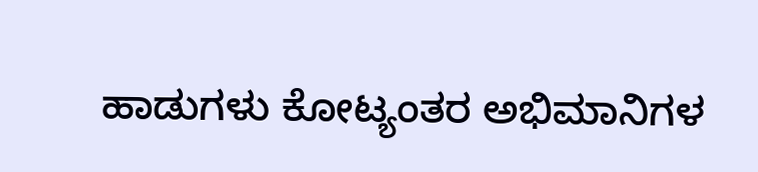ಹಾಡುಗಳು ಕೋಟ್ಯಂತರ ಅಭಿಮಾನಿಗಳ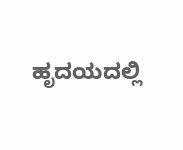ಹೃದಯದಲ್ಲಿ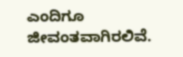ಎಂದಿಗೂ ಜೀವಂತವಾಗಿರಲಿವೆ.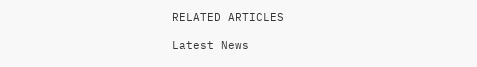RELATED ARTICLES

Latest News